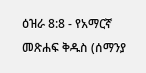ዕዝራ 8:8 - የአማርኛ መጽሐፍ ቅዱስ (ሰማንያ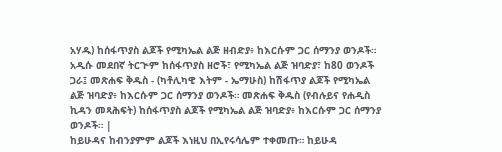አሃዱ) ከሰፋጥያስ ልጆች የሚካኤል ልጅ ዘብድያ፥ ከእርሱም ጋር ሰማንያ ወንዶች። አዲሱ መደበኛ ትርጒም ከሰፋጥያስ ዘሮች፣ የሚካኤል ልጅ ዝባድያ፣ ከ80 ወንዶች ጋራ፤ መጽሐፍ ቅዱስ - (ካቶሊካዊ እትም - ኤማሁስ) ከሽፋጥያ ልጆች የሚካኤል ልጅ ዝባድያ፥ ከእርሱም ጋር ሰማንያ ወንዶች። መጽሐፍ ቅዱስ (የብሉይና የሐዲስ ኪዳን መጻሕፍት) ከሰፋጥያስ ልጆች የሚካኤል ልጅ ዝባድያ፥ ከእርሱም ጋር ሰማንያ ወንዶች። |
ከይሁዳና ከብንያምም ልጆች እነዚህ በኢየሩሳሌም ተቀመጡ። ከይሁዳ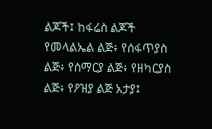ልጆች፤ ከፋሬስ ልጆች የመላልኤል ልጅ፥ የሰፋጥያስ ልጅ፥ የሰማርያ ልጅ፥ የዘካርያስ ልጅ፥ የዖዝያ ልጅ አታያ፤